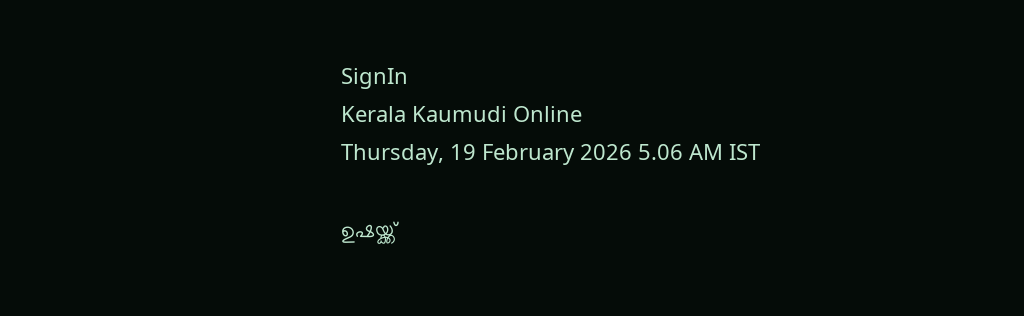SignIn
Kerala Kaumudi Online
Thursday, 19 February 2026 5.06 AM IST

ഉഷയ്ക്ക്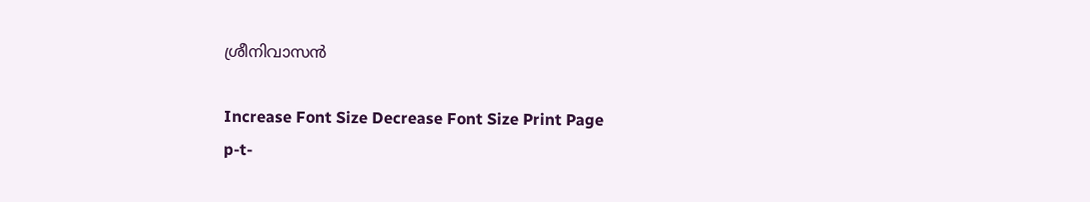ശ്രീനിവാസൻ

Increase Font Size Decrease Font Size Print Page
p-t-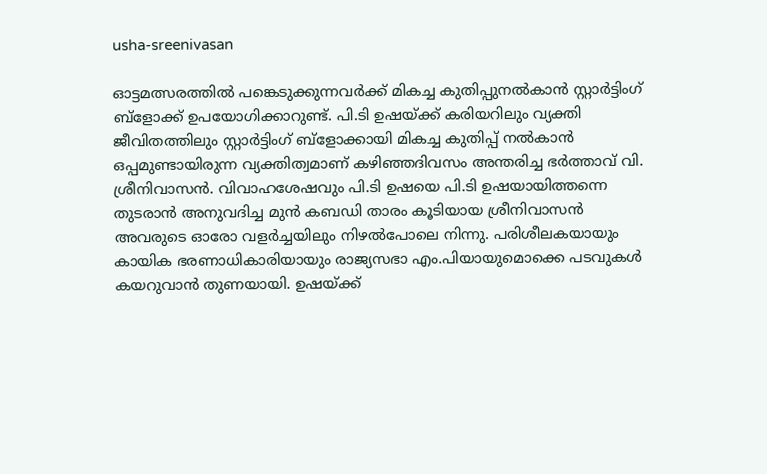usha-sreenivasan

ഓട്ടമത്സരത്തിൽ പങ്കെടുക്കുന്നവർക്ക് മികച്ച കുതിപ്പുനൽകാൻ സ്റ്റാർട്ടിംഗ് ബ്ളോക്ക് ഉപയോഗിക്കാറുണ്ട്. പി.ടി ഉഷയ്ക്ക് കരിയറിലും വ്യക്തി ജീവിതത്തിലും സ്റ്റാർട്ടിംഗ് ബ്ളോക്കായി മികച്ച കുതിപ്പ് നൽകാൻ ഒപ്പമുണ്ടായിരുന്ന വ്യക്തിത്വമാണ് കഴിഞ്ഞദിവസം അന്തരിച്ച ഭർത്താവ് വി. ശ്രീനിവാസൻ. വിവാഹശേഷവും പി.ടി ഉഷയെ പി.ടി ഉഷയായിത്തന്നെ തുടരാൻ അനുവദിച്ച മുൻ കബഡി താരം കൂടിയായ ശ്രീനിവാസൻ അവരുടെ ഓരോ വളർച്ചയിലും നിഴൽപോലെ നിന്നു. പരിശീലകയായും കായിക ഭരണാധികാരിയായും രാജ്യസഭാ എം.പിയായുമൊക്കെ പടവുകൾ കയറുവാൻ തുണയായി. ഉഷയ്ക്ക്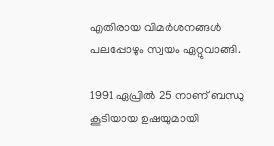എതിരായ വിമർശനങ്ങൾ പലപ്പോഴും സ്വയം ഏറ്റുവാങ്ങി.

1991 ഏപ്രിൽ 25 നാണ് ബന്ധു കൂടിയായ ഉഷയുമായി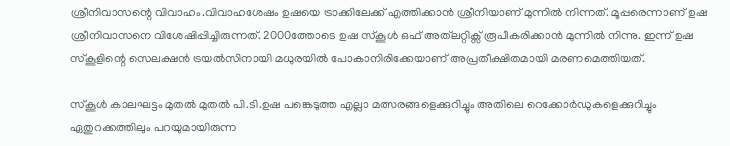ശ്രീനിവാസന്റെ വിവാഹം.വിവാഹശേഷം ഉഷയെ ട്രാക്കിലേക്ക് എത്തിക്കാൻ ശ്രീനിയാണ് മുന്നിൽ നിന്നത്. മൂപ്പരെന്നാണ് ഉഷ ശ്രീനിവാസനെ വിശേഷിപ്പിച്ചിരുന്നത്. 2000ത്തോടെ ഉഷ സ്കൂൾ ഒഫ് അത്‌ലറ്റിക്സ് രൂപീകരിക്കാൻ മുന്നിൽ നിന്നു. ഇന്ന് ഉഷ സ്കൂളിന്റെ സെലക്ഷൻ ട്രയൽസിനായി മധുരയിൽ പോകാനിരിക്കേയാണ് അപ്രതീക്ഷിതമായി മരണമെത്തിയത്.

സ്കൂൾ കാലഘട്ടം മുതൽ മുതൽ പി.ടി.ഉഷ പങ്കെടുത്ത എല്ലാ മത്സരങ്ങളെക്കുറിച്ചും അതിലെ റെക്കോർഡുകളെക്കുറിച്ചും ഏതുറക്കത്തിലും പറയുമായിരുന്ന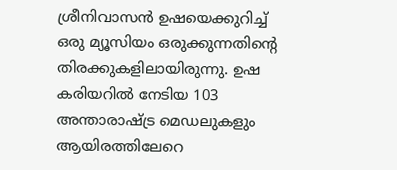ശ്രീനിവാസൻ ഉഷയെക്കുറിച്ച് ഒരു മ്യൂസിയം ഒരുക്കുന്നതിന്റെ തിരക്കുകളിലായിരുന്നു. ഉഷ കരിയറിൽ നേടിയ 103 അന്താരാഷ്ട്ര മെഡലുകളും ആയിരത്തിലേറെ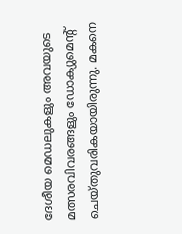ദേശീയ മെഡലുകളും അവയുടെ മത്സരവിവരങ്ങളും ഡോക്യുമെന്റ് ചെയ്തുവരികയായിരുന്നു. മകനെ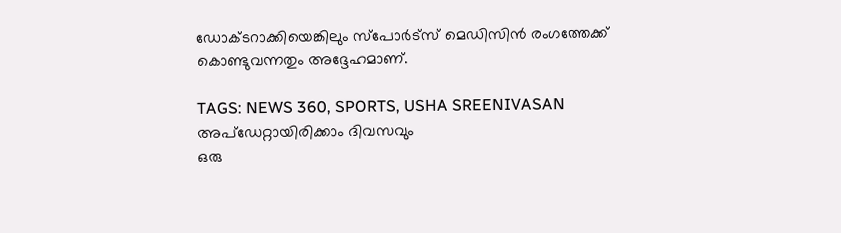ഡോക്ടറാക്കിയെങ്കിലും സ്പോർട്സ് മെഡിസിൻ രംഗത്തേക്ക് കൊണ്ടുവന്നതും അദ്ദേഹമാണ്.

TAGS: NEWS 360, SPORTS, USHA SREENIVASAN
അപ്ഡേറ്റായിരിക്കാം ദിവസവും
ഒരു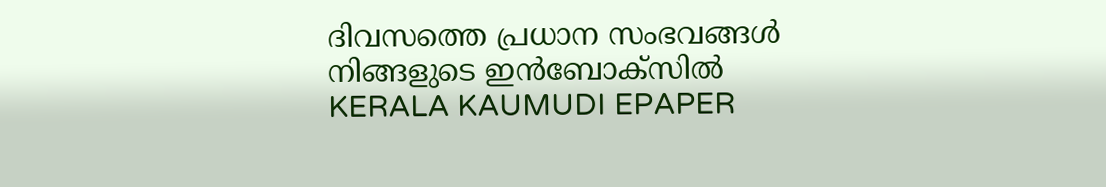ദിവസത്തെ പ്രധാന സംഭവങ്ങൾ നിങ്ങളുടെ ഇൻബോക്സിൽ
KERALA KAUMUDI EPAPER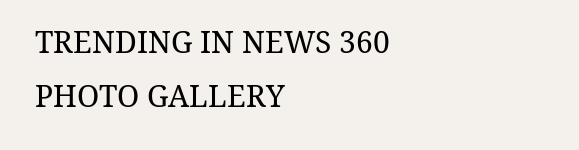TRENDING IN NEWS 360
PHOTO GALLERY